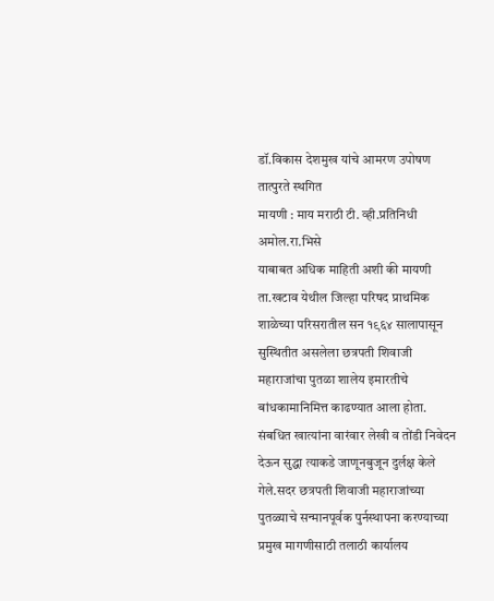डॉ.विकास देशमुख यांचे आमरण उपोषण तात्पुरते स्थगित
मायणी : माय मराठी टी. व्ही.प्रतिनिधी अमोल.रा.भिसे
याबाबत अधिक माहिती अशी की मायणी ता.खटाव येथील जिल्हा परिषद प्राथमिक शाळेच्या परिसरातील सन १९६४ सालापासून सुस्थितीत असलेला छत्रपती शिवाजी महाराजांचा पुतळा शालेय इमारतीचे बांधकामानिमित्त काढण्यात आला होता. संबधित खात्यांना वारंवार लेखी व तोंडी निवेदन देऊन सुद्धा त्याकडे जाणूनबुजून दुर्लक्ष केले गेले.सदर छत्रपती शिवाजी महाराजांच्या पुतळ्याचे सन्मानपूर्वक पुर्नस्थापना करण्याच्या प्रमुख मागणीसाठी तलाठी कार्यालय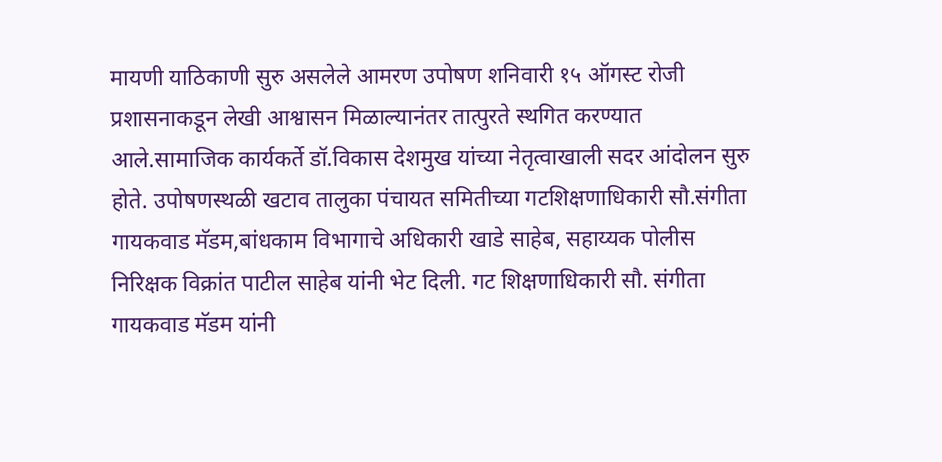मायणी याठिकाणी सुरु असलेले आमरण उपोषण शनिवारी १५ ऑगस्ट रोजी प्रशासनाकडून लेखी आश्वासन मिळाल्यानंतर तात्पुरते स्थगित करण्यात आले.सामाजिक कार्यकर्ते डॉ.विकास देशमुख यांच्या नेतृत्वाखाली सदर आंदोलन सुरु होते. उपोषणस्थळी खटाव तालुका पंचायत समितीच्या गटशिक्षणाधिकारी सौ.संगीता गायकवाड मॅडम,बांधकाम विभागाचे अधिकारी खाडे साहेब, सहाय्यक पोलीस निरिक्षक विक्रांत पाटील साहेब यांनी भेट दिली. गट शिक्षणाधिकारी सौ. संगीता गायकवाड मॅडम यांनी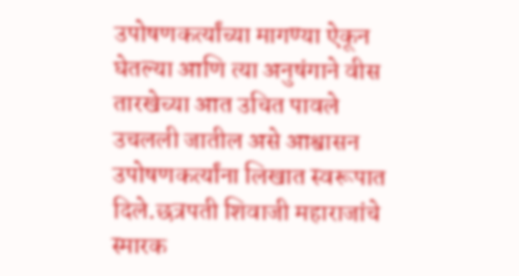उपोषणकर्त्यांच्या मागण्या ऐकून घेतल्या आणि त्या अनुषंगाने वीस तारखेच्या आत उचित पावले उचलली जातील असे आश्वासन उपोषणकर्त्यांना लिखात स्वरूपात दिले.छत्रपती शिवाजी महाराजांचे स्मारक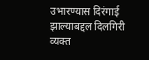उभारण्यास दिरंगाई झाल्याबद्दल दिलगिरी व्यक्त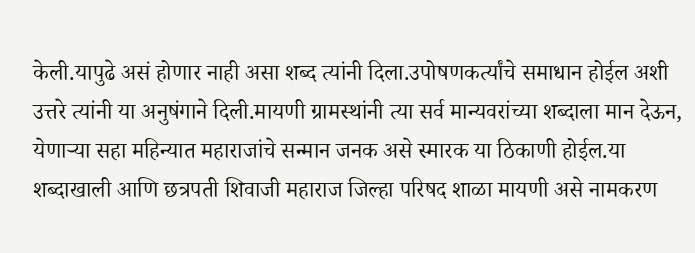केली.यापुढे असं होणार नाही असा शब्द त्यांनी दिला.उपोषणकर्त्यांचे समाधान होईल अशी उत्तरे त्यांनी या अनुषंगाने दिली.मायणी ग्रामस्थांनी त्या सर्व मान्यवरांच्या शब्दाला मान देऊन, येणाऱ्या सहा महिन्यात महाराजांचे सन्मान जनक असे स्मारक या ठिकाणी होईल.या शब्दाखाली आणि छत्रपती शिवाजी महाराज जिल्हा परिषद शाळा मायणी असे नामकरण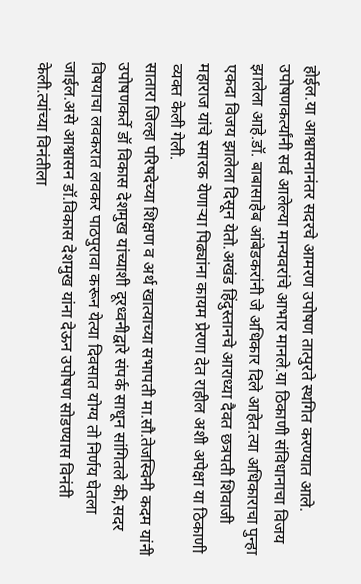होईल.या आश्वासनानंतर सदरचे आमरण उपोषण तात्पुरते स्थगित करण्यात आले. उपोषणकर्त्यांनी सर्व आलेल्या मान्यवरांचे आभार मानले.या ठिकाणी संविधानाचा विजय झालेला आहे.डॉ. बाबासाहेब आंबेडकरांनी जे अधिकार दिले आहेत.त्या अधिकाराचा पुन्हा एकदा विजय झालेला दिसून येतो.अखंड हिंदुस्तानचे आराध्या दैवत छत्रपती शिवाजी महाराज यांचे स्मारक येणाऱ्या पिढ्यांना कायम प्रेरणा देत राहील अशी अपेक्षा या ठिकाणी व्यक्त केली गेली.
सातारा जिल्हा परिषदेच्या शिक्षण व अर्थ खात्याच्या सभापती मा.सौ.तेजस्विनी कदम यांनी उपोषणकर्ते डॉ विकास देशमुख यांच्याशी दूरध्वनीद्वारे संपर्क साधून सांगितले की,सदर विषयाचा लवकरात लवकर पाठपुरावा करून येत्या दिवसात योग्य तो निर्णय घेतला जाईल.असे आश्वासन डॉ.विकास देशमुख यांना देऊन उपोषण सोडण्यास विनंती केली.त्यांच्या विनंतीला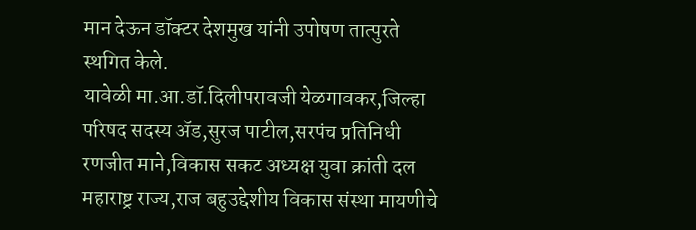मान देऊन डॉक्टर देशमुख यांनी उपोषण तात्पुरते स्थगित केले.
यावेळी मा.आ.डॉ.दिलीपरावजी येळगावकर,जिल्हा परिषद सदस्य ॲड,सुरज पाटील,सरपंच प्रतिनिधी रणजीत माने,विकास सकट अध्यक्ष युवा क्रांती दल महाराष्ट्र राज्य,राज बहुउद्देशीय विकास संस्था मायणीचे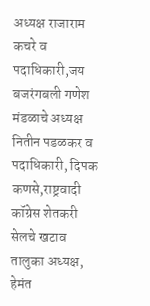अध्यक्ष राजाराम कचरे व पदाधिकारी,जय बजरंगबली गणेश मंडळाचे अध्यक्ष नितीन पडळकर व पदाधिकारी, दिपक कणसे,राष्ट्रवादी कॉग्रेस शेतकरी सेलचे खटाव तालुका अध्यक्ष, हेमंत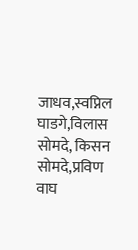जाधव,स्वप्निल घाडगे,विलास सोमदे, किसन सोमदे,प्रविण वाघ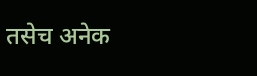तसेच अनेक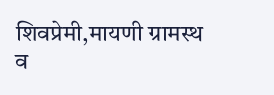शिवप्रेमी,मायणी ग्रामस्थ व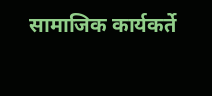सामाजिक कार्यकर्ते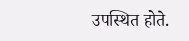उपस्थित होते.